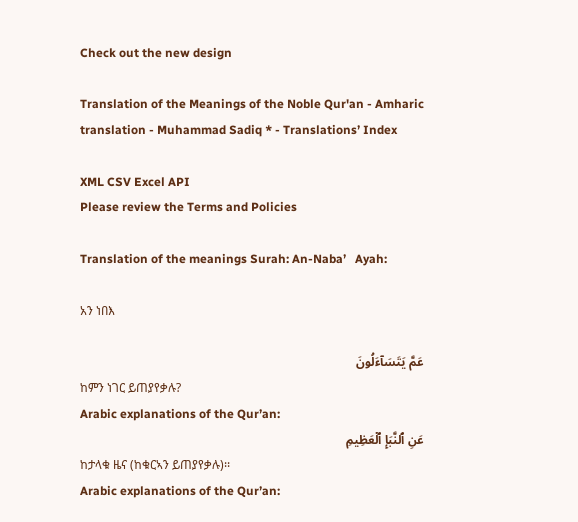Check out the new design

Translation of the Meanings of the Noble Qur'an - Amharic translation - Muhammad Sadiq * - Translations’ Index

XML CSV Excel API
Please review the Terms and Policies

Translation of the meanings Surah: An-Naba’   Ayah:

አን ነበእ

عَمَّ يَتَسَآءَلُونَ
ከምን ነገር ይጠያየቃሉ?
Arabic explanations of the Qur’an:
عَنِ ٱلنَّبَإِ ٱلۡعَظِيمِ
ከታላቁ ዜና (ከቁርኣን ይጠያየቃሉ)፡፡
Arabic explanations of the Qur’an: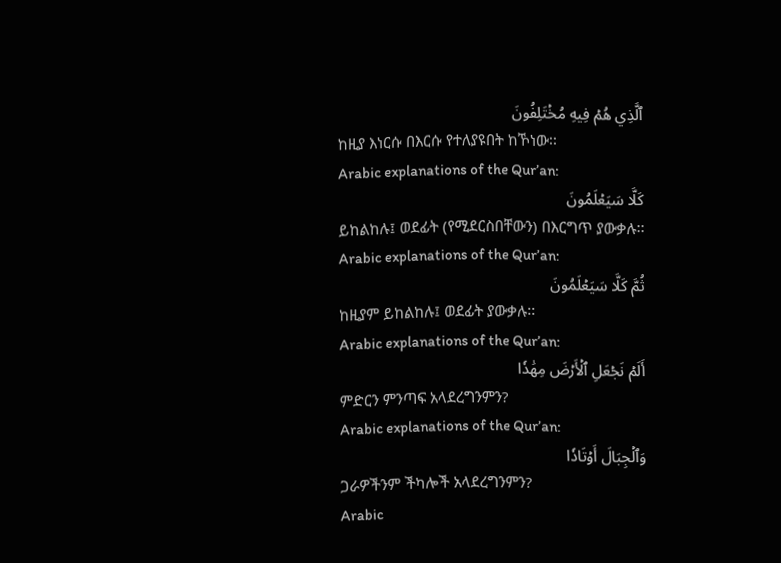ٱلَّذِي هُمۡ فِيهِ مُخۡتَلِفُونَ
ከዚያ እነርሱ በእርሱ የተለያዩበት ከኾነው፡፡
Arabic explanations of the Qur’an:
كَلَّا سَيَعۡلَمُونَ
ይከልከሉ፤ ወደፊት (የሚደርስበቸውን) በእርግጥ ያውቃሉ፡፡
Arabic explanations of the Qur’an:
ثُمَّ كَلَّا سَيَعۡلَمُونَ
ከዚያም ይከልከሉ፤ ወደፊት ያውቃሉ፡፡
Arabic explanations of the Qur’an:
أَلَمۡ نَجۡعَلِ ٱلۡأَرۡضَ مِهَٰدٗا
ምድርን ምንጣፍ አላደረግንምን?
Arabic explanations of the Qur’an:
وَٱلۡجِبَالَ أَوۡتَادٗا
ጋራዎችንም ችካሎች አላደረግንምን?
Arabic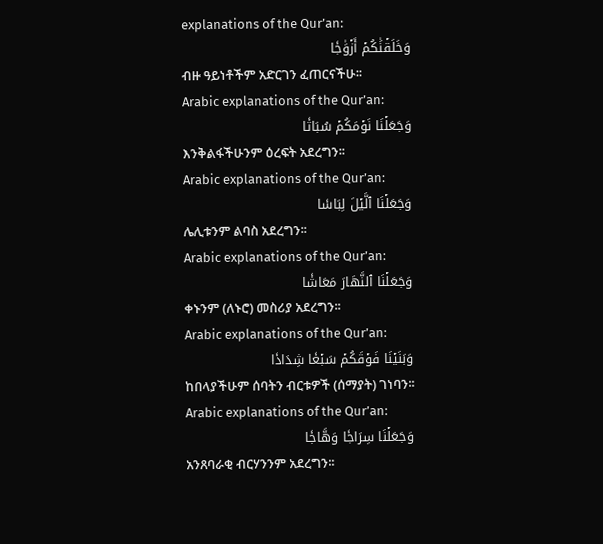explanations of the Qur’an:
وَخَلَقۡنَٰكُمۡ أَزۡوَٰجٗا
ብዙ ዓይነቶችም አድርገን ፈጠርናችሁ፡፡
Arabic explanations of the Qur’an:
وَجَعَلۡنَا نَوۡمَكُمۡ سُبَاتٗا
እንቅልፋችሁንም ዕረፍት አደረግን፡፡
Arabic explanations of the Qur’an:
وَجَعَلۡنَا ٱلَّيۡلَ لِبَاسٗا
ሌሊቱንም ልባስ አደረግን፡፡
Arabic explanations of the Qur’an:
وَجَعَلۡنَا ٱلنَّهَارَ مَعَاشٗا
ቀኑንም (ለኑሮ) መስሪያ አደረግን፡፡
Arabic explanations of the Qur’an:
وَبَنَيۡنَا فَوۡقَكُمۡ سَبۡعٗا شِدَادٗا
ከበላያችሁም ሰባትን ብርቱዎች (ሰማያት) ገነባን፡፡
Arabic explanations of the Qur’an:
وَجَعَلۡنَا سِرَاجٗا وَهَّاجٗا
አንጸባራቂ ብርሃንንም አደረግን፡፡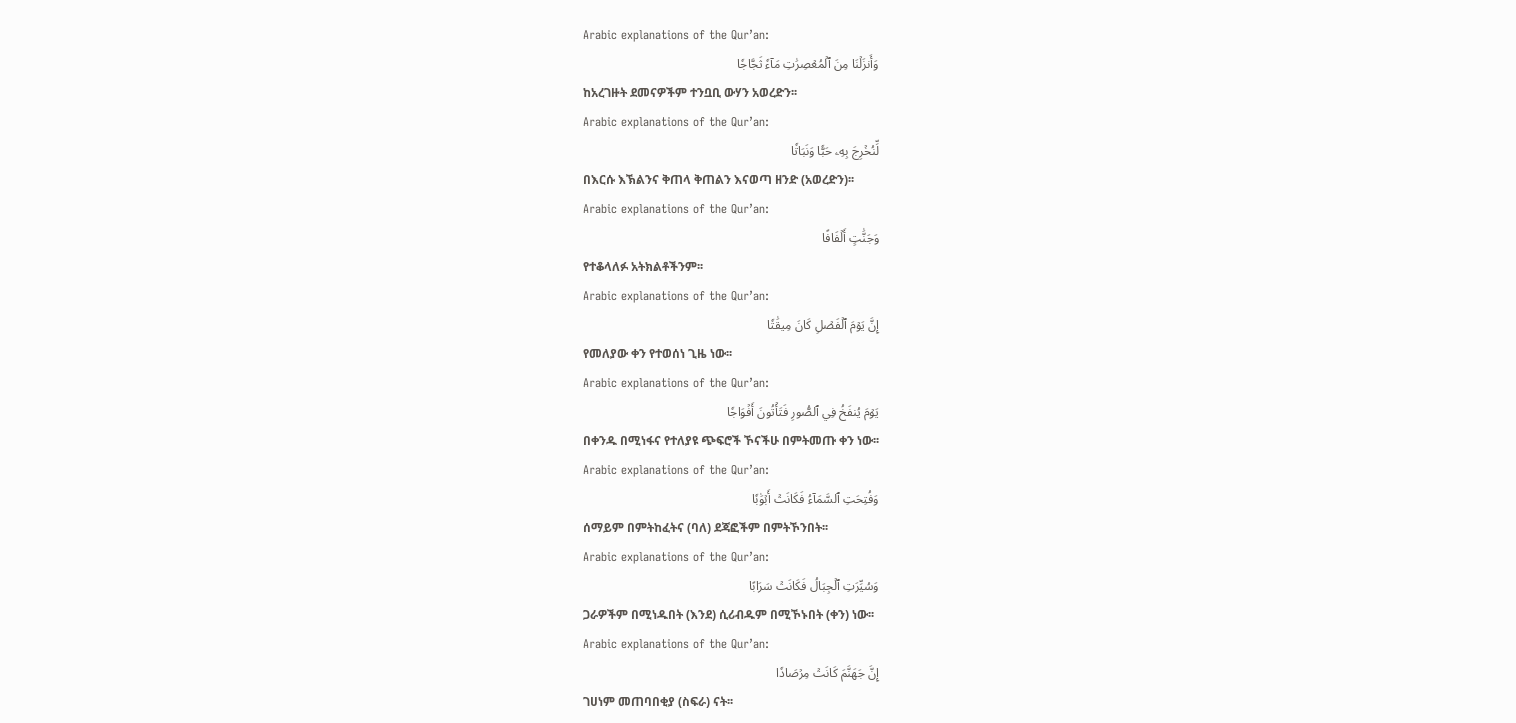Arabic explanations of the Qur’an:
وَأَنزَلۡنَا مِنَ ٱلۡمُعۡصِرَٰتِ مَآءٗ ثَجَّاجٗا
ከአረገዙት ደመናዎችም ተንቧቢ ውሃን አወረድን፡፡
Arabic explanations of the Qur’an:
لِّنُخۡرِجَ بِهِۦ حَبّٗا وَنَبَاتٗا
በእርሱ እኽልንና ቅጠላ ቅጠልን እናወጣ ዘንድ (አወረድን)፡፡
Arabic explanations of the Qur’an:
وَجَنَّٰتٍ أَلۡفَافًا
የተቆላለፉ አትክልቶችንም፡፡
Arabic explanations of the Qur’an:
إِنَّ يَوۡمَ ٱلۡفَصۡلِ كَانَ مِيقَٰتٗا
የመለያው ቀን የተወሰነ ጊዜ ነው፡፡
Arabic explanations of the Qur’an:
يَوۡمَ يُنفَخُ فِي ٱلصُّورِ فَتَأۡتُونَ أَفۡوَاجٗا
በቀንዱ በሚነፋና የተለያዩ ጭፍሮች ኾናችሁ በምትመጡ ቀን ነው፡፡
Arabic explanations of the Qur’an:
وَفُتِحَتِ ٱلسَّمَآءُ فَكَانَتۡ أَبۡوَٰبٗا
ሰማይም በምትከፈትና (ባለ) ደጃፎችም በምትኾንበት፡፡
Arabic explanations of the Qur’an:
وَسُيِّرَتِ ٱلۡجِبَالُ فَكَانَتۡ سَرَابًا
ጋራዎችም በሚነዱበት (እንደ) ሲሪብዱም በሚኾኑበት (ቀን) ነው፡፡
Arabic explanations of the Qur’an:
إِنَّ جَهَنَّمَ كَانَتۡ مِرۡصَادٗا
ገሀነም መጠባበቂያ (ስፍራ) ናት፡፡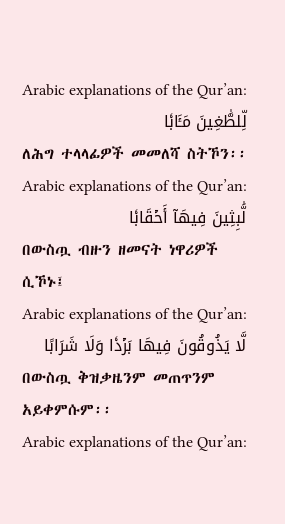Arabic explanations of the Qur’an:
لِّلطَّٰغِينَ مَـَٔابٗا
ለሕግ ተላላፊዎች መመለሻ ስትኾን፡፡
Arabic explanations of the Qur’an:
لَّٰبِثِينَ فِيهَآ أَحۡقَابٗا
በውስጧ ብዙን ዘመናት ነዋሪዎች ሲኾኑ፤
Arabic explanations of the Qur’an:
لَّا يَذُوقُونَ فِيهَا بَرۡدٗا وَلَا شَرَابًا
በውስጧ ቅዝቃዜንም መጠጥንም አይቀምሱም፡፡
Arabic explanations of the Qur’an: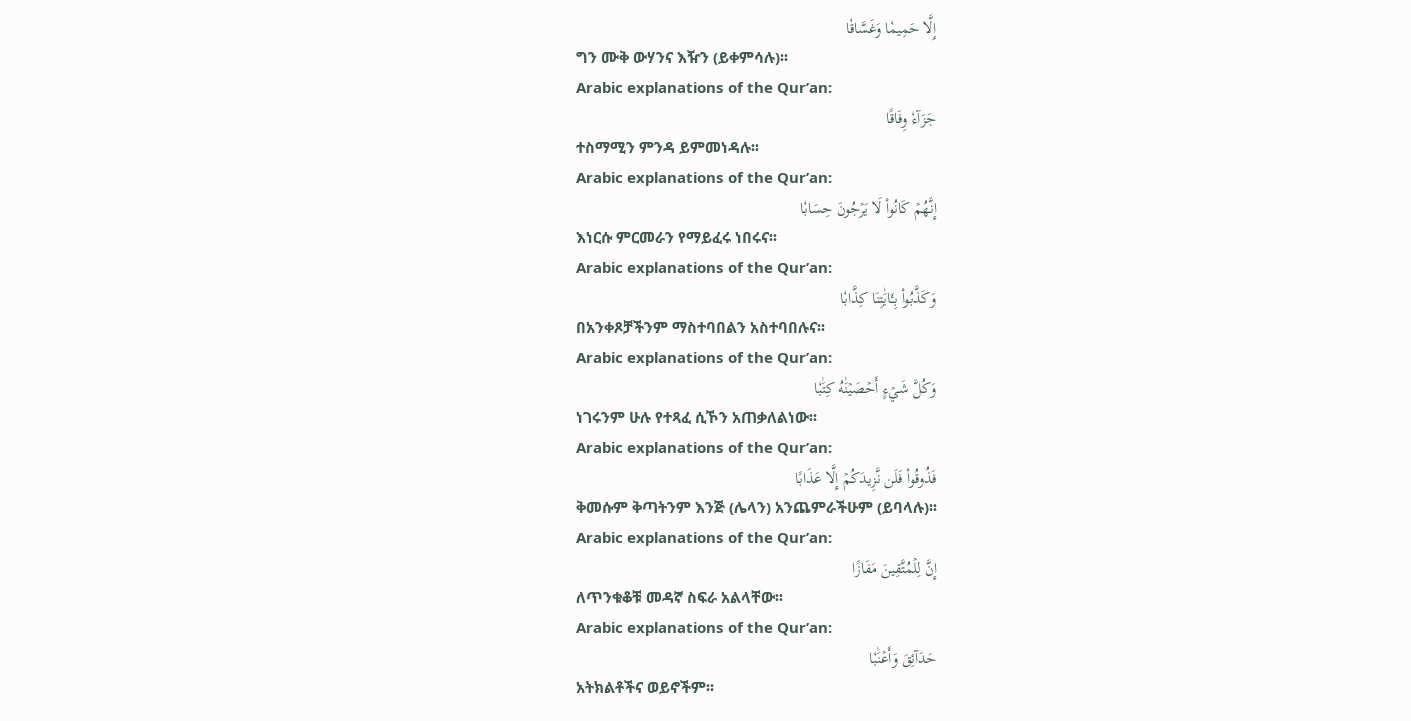إِلَّا حَمِيمٗا وَغَسَّاقٗا
ግን ሙቅ ውሃንና እዥን (ይቀምሳሉ)፡፡
Arabic explanations of the Qur’an:
جَزَآءٗ وِفَاقًا
ተስማሚን ምንዳ ይምመነዳሉ፡፡
Arabic explanations of the Qur’an:
إِنَّهُمۡ كَانُواْ لَا يَرۡجُونَ حِسَابٗا
እነርሱ ምርመራን የማይፈሩ ነበሩና፡፡
Arabic explanations of the Qur’an:
وَكَذَّبُواْ بِـَٔايَٰتِنَا كِذَّابٗا
በአንቀጾቻችንም ማስተባበልን አስተባበሉና፡፡
Arabic explanations of the Qur’an:
وَكُلَّ شَيۡءٍ أَحۡصَيۡنَٰهُ كِتَٰبٗا
ነገሩንም ሁሉ የተጻፈ ሲኾን አጠቃለልነው፡፡
Arabic explanations of the Qur’an:
فَذُوقُواْ فَلَن نَّزِيدَكُمۡ إِلَّا عَذَابًا
ቅመሱም ቅጣትንም እንጅ (ሌላን) አንጨምራችሁም (ይባላሉ)፡፡
Arabic explanations of the Qur’an:
إِنَّ لِلۡمُتَّقِينَ مَفَازًا
ለጥንቁቆቹ መዳኛ ስፍራ አልላቸው፡፡
Arabic explanations of the Qur’an:
حَدَآئِقَ وَأَعۡنَٰبٗا
አትክልቶችና ወይኖችም፡፡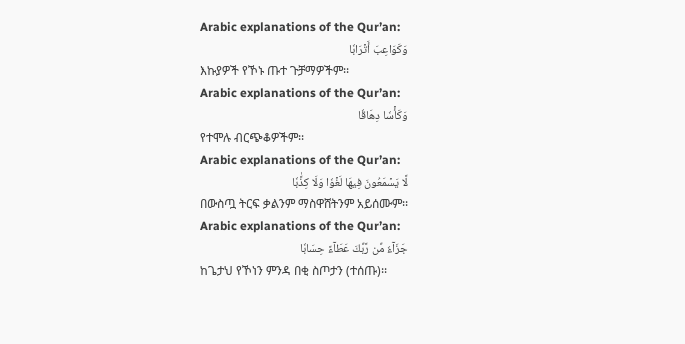Arabic explanations of the Qur’an:
وَكَوَاعِبَ أَتۡرَابٗا
እኩያዎች የኾኑ ጡተ ጉቻማዎችም፡፡
Arabic explanations of the Qur’an:
وَكَأۡسٗا دِهَاقٗا
የተሞሉ ብርጭቆዎችም፡፡
Arabic explanations of the Qur’an:
لَّا يَسۡمَعُونَ فِيهَا لَغۡوٗا وَلَا كِذَّٰبٗا
በውስጧ ትርፍ ቃልንም ማስዋሸትንም አይሰሙም፡፡
Arabic explanations of the Qur’an:
جَزَآءٗ مِّن رَّبِّكَ عَطَآءً حِسَابٗا
ከጌታህ የኾነን ምንዳ በቂ ስጦታን (ተሰጡ)፡፡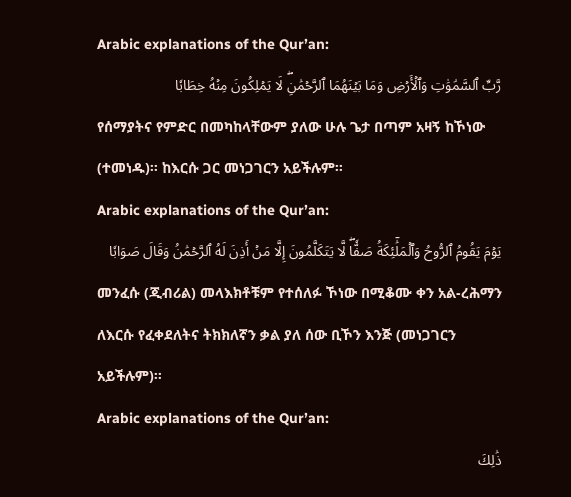Arabic explanations of the Qur’an:
رَّبِّ ٱلسَّمَٰوَٰتِ وَٱلۡأَرۡضِ وَمَا بَيۡنَهُمَا ٱلرَّحۡمَٰنِۖ لَا يَمۡلِكُونَ مِنۡهُ خِطَابٗا
የሰማያትና የምድር በመካከላቸውም ያለው ሁሉ ጌታ በጣም አዛኝ ከኾነው (ተመነዱ)፡፡ ከእርሱ ጋር መነጋገርን አይችሉም፡፡
Arabic explanations of the Qur’an:
يَوۡمَ يَقُومُ ٱلرُّوحُ وَٱلۡمَلَٰٓئِكَةُ صَفّٗاۖ لَّا يَتَكَلَّمُونَ إِلَّا مَنۡ أَذِنَ لَهُ ٱلرَّحۡمَٰنُ وَقَالَ صَوَابٗا
መንፈሱ (ጂብሪል) መላእክቶቹም የተሰለፉ ኾነው በሚቆሙ ቀን አል-ረሕማን ለእርሱ የፈቀደለትና ትክክለኛን ቃል ያለ ሰው ቢኾን እንጅ (መነጋገርን አይችሉም)፡፡
Arabic explanations of the Qur’an:
ذَٰلِكَ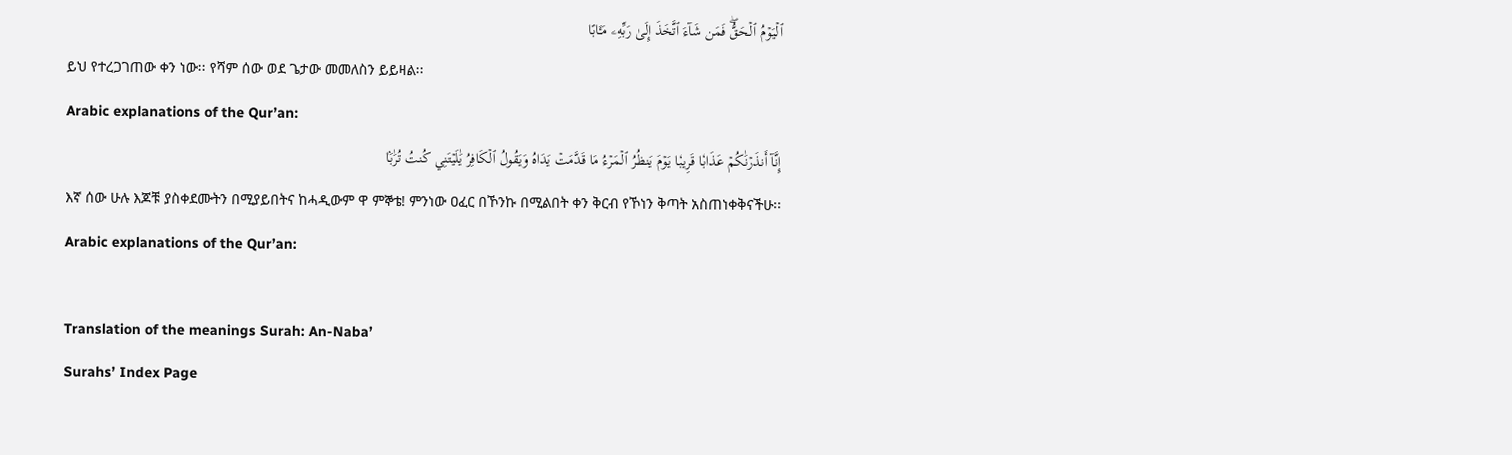ٱلۡيَوۡمُ ٱلۡحَقُّۖ فَمَن شَآءَ ٱتَّخَذَ إِلَىٰ رَبِّهِۦ مَـَٔابًا
ይህ የተረጋገጠው ቀን ነው፡፡ የሻም ሰው ወደ ጌታው መመለስን ይይዛል፡፡
Arabic explanations of the Qur’an:
إِنَّآ أَنذَرۡنَٰكُمۡ عَذَابٗا قَرِيبٗا يَوۡمَ يَنظُرُ ٱلۡمَرۡءُ مَا قَدَّمَتۡ يَدَاهُ وَيَقُولُ ٱلۡكَافِرُ يَٰلَيۡتَنِي كُنتُ تُرَٰبَۢا
እኛ ሰው ሁሉ እጆቹ ያስቀደሙትን በሚያይበትና ከሓዲውም ዋ ምኞቴ! ምንነው ዐፈር በኾንኩ በሚልበት ቀን ቅርብ የኾነን ቅጣት አስጠነቀቅናችሁ፡፡
Arabic explanations of the Qur’an:

Translation of the meanings Surah: An-Naba’
Surahs’ Index Page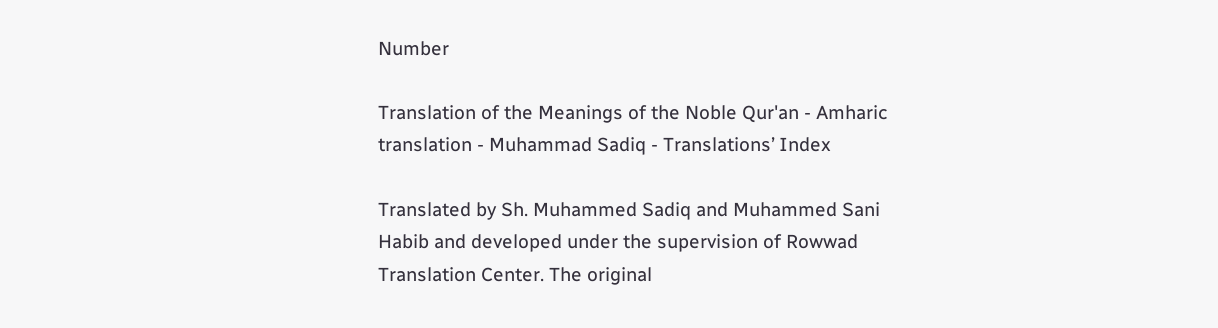Number

Translation of the Meanings of the Noble Qur'an - Amharic translation - Muhammad Sadiq - Translations’ Index

Translated by Sh. Muhammed Sadiq and Muhammed Sani Habib and developed under the supervision of Rowwad Translation Center. The original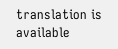translation is available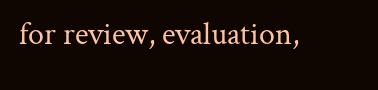for review, evaluation,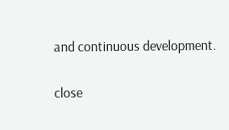and continuous development.

close